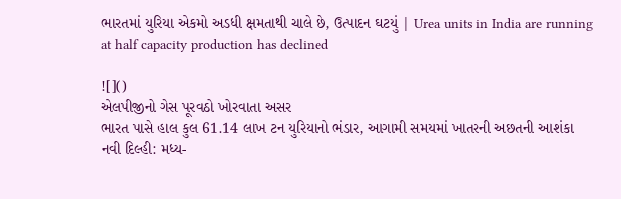ભારતમાં યુરિયા એકમો અડધી ક્ષમતાથી ચાલે છે, ઉત્પાદન ઘટયું | Urea units in India are running at half capacity production has declined

![]()
એલપીજીનો ગેસ પૂરવઠો ખોરવાતા અસર
ભારત પાસે હાલ કુલ 61.14 લાખ ટન યુરિયાનો ભંડાર, આગામી સમયમાં ખાતરની અછતની આશંકા
નવી દિલ્હી: મધ્ય-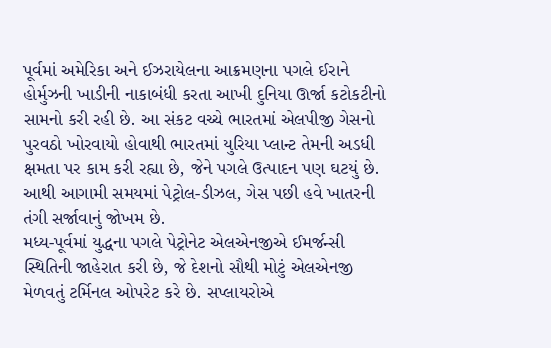પૂર્વમાં અમેરિકા અને ઈઝરાયેલના આક્રમણના પગલે ઈરાને હોર્મુઝની ખાડીની નાકાબંધી કરતા આખી દુનિયા ઊર્જા કટોકટીનો સામનો કરી રહી છે. આ સંકટ વચ્ચે ભારતમાં એલપીજી ગેસનો પુરવઠો ખોરવાયો હોવાથી ભારતમાં યુરિયા પ્લાન્ટ તેમની અડધી ક્ષમતા પર કામ કરી રહ્યા છે, જેને પગલે ઉત્પાદન પણ ઘટયું છે. આથી આગામી સમયમાં પેટ્રોલ-ડીઝલ, ગેસ પછી હવે ખાતરની તંગી સર્જાવાનું જોખમ છે.
મધ્ય-પૂર્વમાં યુદ્ધના પગલે પેટ્રોનેટ એલએનજીએ ઈમર્જન્સી સ્થિતિની જાહેરાત કરી છે, જે દેશનો સૌથી મોટું એલએનજી મેળવતું ટર્મિનલ ઓપરેટ કરે છે. સપ્લાયરોએ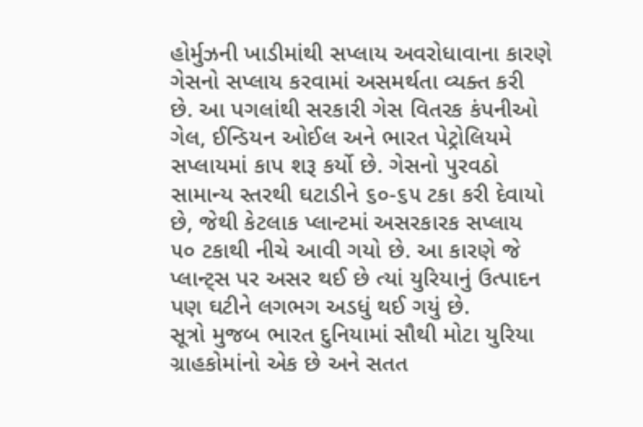હોર્મુઝની ખાડીમાંથી સપ્લાય અવરોધાવાના કારણે ગેસનો સપ્લાય કરવામાં અસમર્થતા વ્યક્ત કરી છે. આ પગલાંથી સરકારી ગેસ વિતરક કંપનીઓ ગેલ, ઈન્ડિયન ઓઈલ અને ભારત પેટ્રોલિયમે સપ્લાયમાં કાપ શરૂ કર્યો છે. ગેસનો પુરવઠો સામાન્ય સ્તરથી ઘટાડીને ૬૦-૬૫ ટકા કરી દેવાયો છે, જેથી કેટલાક પ્લાન્ટમાં અસરકારક સપ્લાય ૫૦ ટકાથી નીચે આવી ગયો છે. આ કારણે જે પ્લાન્ટ્સ પર અસર થઈ છે ત્યાં યુરિયાનું ઉત્પાદન પણ ઘટીને લગભગ અડધું થઈ ગયું છે.
સૂત્રો મુજબ ભારત દુનિયામાં સૌથી મોટા યુરિયા ગ્રાહકોમાંનો એક છે અને સતત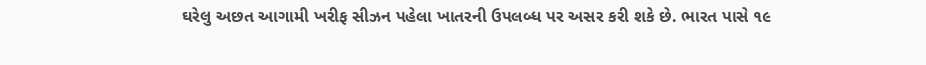ઘરેલુ અછત આગામી ખરીફ સીઝન પહેલા ખાતરની ઉપલબ્ધ પર અસર કરી શકે છે. ભારત પાસે ૧૯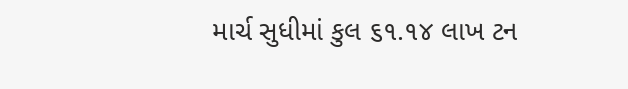માર્ચ સુધીમાં કુલ ૬૧.૧૪ લાખ ટન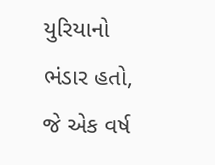યુરિયાનો ભંડાર હતો, જે એક વર્ષ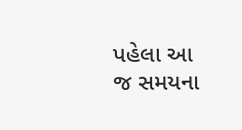પહેલા આ જ સમયના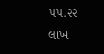૫૫.૨૨ લાખ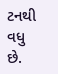ટનથી વધુ છે.